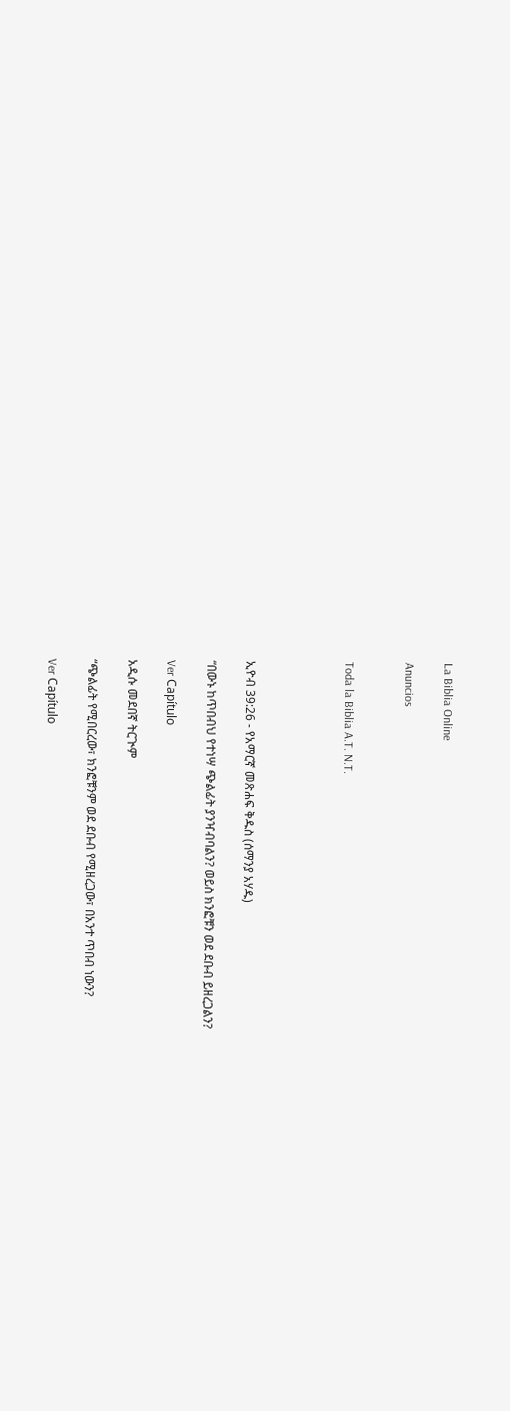La Biblia Online

Anuncios


Toda la Biblia A.T. N.T.




ኢዮብ 39:26 - የአማርኛ መጽሐፍ ቅዱስ (ሰማንያ አሃዱ)

“በውኑ ከጥበብህ የተነሣ ጭልፊት ያንዣብባልን? ወይስ ክንፎቹን ወደ ደቡብ ይዘረጋልን?

Ver Capítulo

አዲሱ መደበኛ ትርጒም

“ጭልፊት የሚበርረው፣ ክንፎቹንም ወደ ደቡብ የሚዘረጋው፣ በአንተ ጥበብ ነውን?

Ver Capítulo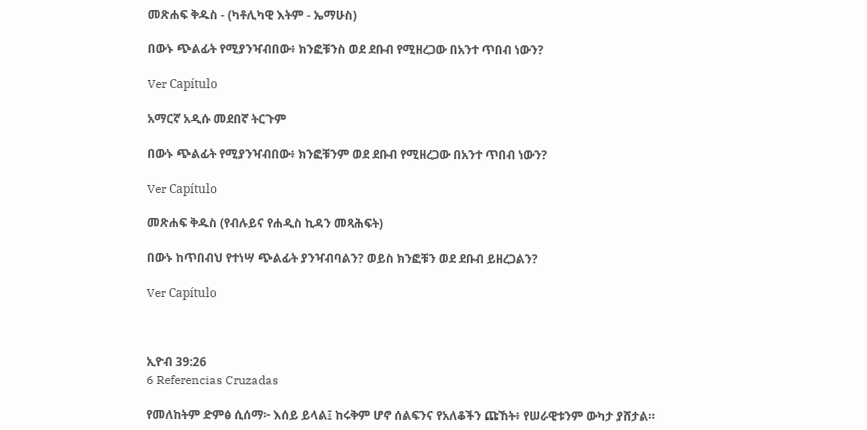መጽሐፍ ቅዱስ - (ካቶሊካዊ እትም - ኤማሁስ)

በውኑ ጭልፊት የሚያንዣብበው፥ ክንፎቹንስ ወደ ደቡብ የሚዘረጋው በአንተ ጥበብ ነውን?

Ver Capítulo

አማርኛ አዲሱ መደበኛ ትርጉም

በውኑ ጭልፊት የሚያንዣብበው፥ ክንፎቹንም ወደ ደቡብ የሚዘረጋው በአንተ ጥበብ ነውን?

Ver Capítulo

መጽሐፍ ቅዱስ (የብሉይና የሐዲስ ኪዳን መጻሕፍት)

በውኑ ከጥበብህ የተነሣ ጭልፊት ያንዣብባልን? ወይስ ክንፎቹን ወደ ደቡብ ይዘረጋልን?

Ver Capítulo



ኢዮብ 39:26
6 Referencias Cruzadas

የመለከትም ድምፅ ሲሰማ፦ እሰይ ይላል፤ ከሩቅም ሆኖ ሰልፍንና የአለቆችን ጩኸት፥ የሠራዊቱንም ውካታ ያሸታል።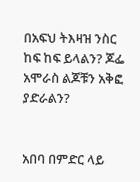በአፍህ ትእዛዝ ንስር ከፍ ከፍ ይላልን? ጆፌ አሞራስ ልጆቹን አቅፎ ያድራልን?


አበባ በምድር ላይ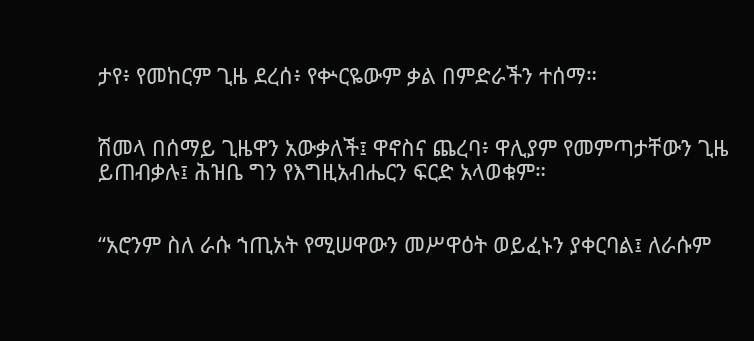ታየ፥ የመከርም ጊዜ ደረሰ፥ የቍርዬውም ቃል በምድራችን ተሰማ።


ሽመላ በሰማይ ጊዜዋን አውቃለች፤ ዋኖስና ጨረባ፥ ዋሊያም የመምጣታቸውን ጊዜ ይጠብቃሉ፤ ሕዝቤ ግን የእግዚአብሔርን ፍርድ አላወቁም።


“አሮንም ስለ ራሱ ኀጢአት የሚሠዋውን መሥዋዕት ወይፈኑን ያቀርባል፤ ለራሱም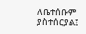ለቤተሰቡም ያስተሰርያል፤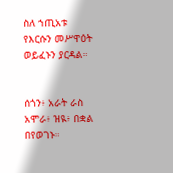ስለ ኀጢአቱ የእርሱን መሥዋዕት ወይፈኑን ያርዳል።


ሰጎን፥ አራት ራስ አሞራ፥ ዝዪ፥ በቋል በየወገኑ።